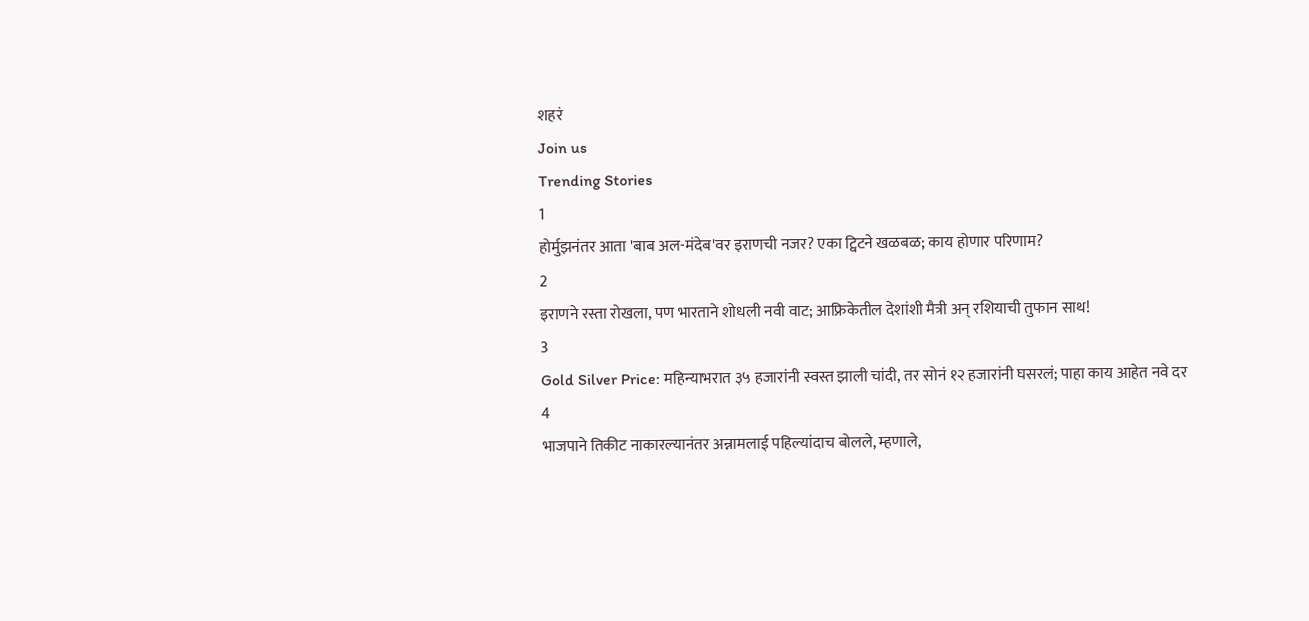शहरं
Join us
Trending Stories
1
होर्मुझनंतर आता 'बाब अल-मंदेब'वर इराणची नजर? एका ट्विटने खळबळ; काय होणार परिणाम?
2
इराणने रस्ता रोखला, पण भारताने शोधली नवी वाट; आफ्रिकेतील देशांशी मैत्री अन् रशियाची तुफान साथ!
3
Gold Silver Price: महिन्याभरात ३५ हजारांनी स्वस्त झाली चांदी, तर सोनं १२ हजारांनी घसरलं; पाहा काय आहेत नवे दर
4
भाजपाने तिकीट नाकारल्यानंतर अन्नामलाई पहिल्यांदाच बोलले, म्हणाले,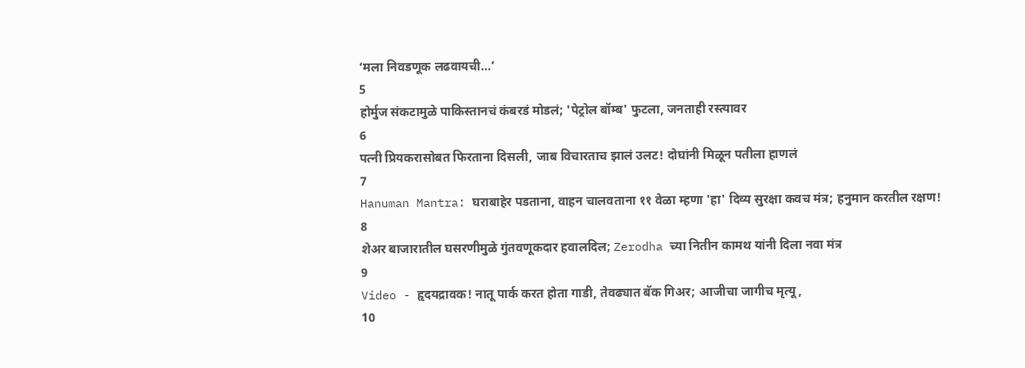‘मला निवडणूक लढवायची…’
5
होर्मुज संकटामुळे पाकिस्तानचं कंबरडं मोडलं; 'पेट्रोल बॉम्ब' फुटला, जनताही रस्त्यावर
6
पत्नी प्रियकरासोबत फिरताना दिसली, जाब विचारताच झालं उलट! दोघांनी मिळून पतीला हाणलं
7
Hanuman Mantra: घराबाहेर पडताना, वाहन चालवताना ११ वेळा म्हणा 'हा' दिव्य सुरक्षा कवच मंत्र; हनुमान करतील रक्षण!
8
शेअर बाजारातील घसरणीमुळे गुंतवणूकदार हवालदिल; Zerodha च्या नितीन कामथ यांनी दिला नवा मंत्र
9
Video - हृदयद्रावक! नातू पार्क करत होता गाडी, तेवढ्यात बॅक गिअर; आजीचा जागीच मृत्यू,
10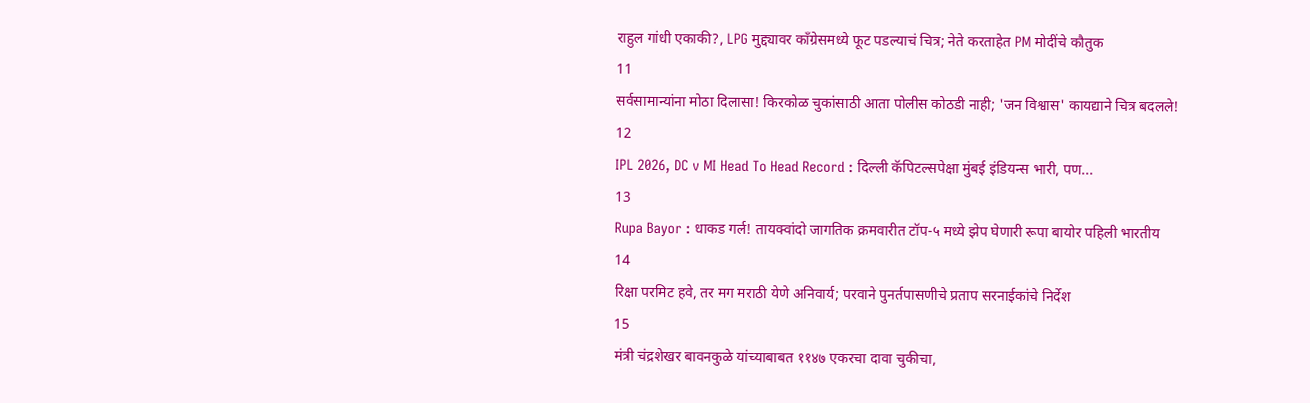राहुल गांधी एकाकी?, LPG मुद्द्यावर काँग्रेसमध्ये फूट पडल्याचं चित्र; नेते करताहेत PM मोदींचे कौतुक
11
सर्वसामान्यांना मोठा दिलासा! किरकोळ चुकांसाठी आता पोलीस कोठडी नाही; 'जन विश्वास' कायद्याने चित्र बदलले!
12
IPL 2026, DC v MI Head To Head Record : दिल्ली कॅपिटल्सपेक्षा मुंबई इंडियन्स भारी, पण...
13
Rupa Bayor : धाकड गर्ल! तायक्वांदो जागतिक क्रमवारीत टॉप-५ मध्ये झेप घेणारी रूपा बायोर पहिली भारतीय
14
रिक्षा परमिट हवे, तर मग मराठी येणे अनिवार्य; परवाने पुनर्तपासणीचे प्रताप सरनाईकांचे निर्देश
15
मंत्री चंद्रशेखर बावनकुळे यांच्याबाबत ११४७ एकरचा दावा चुकीचा,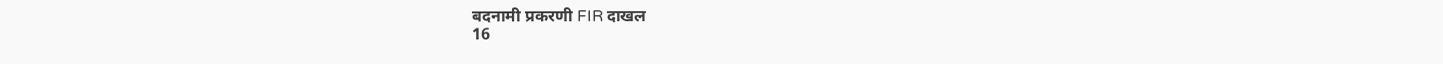बदनामी प्रकरणी FIR दाखल
16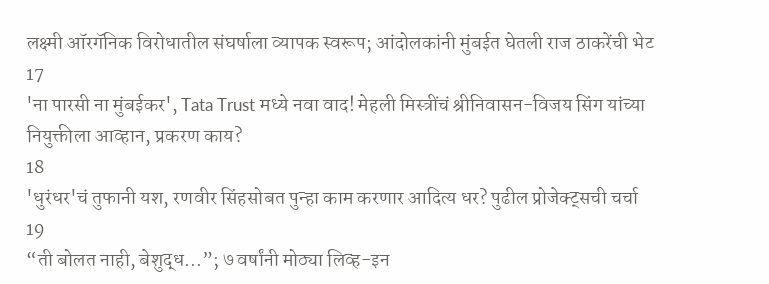लक्ष्मी ऑरगॅनिक विरोधातील संघर्षाला व्यापक स्वरूप; आंदोलकांनी मुंबईत घेतली राज ठाकरेंची भेट
17
'ना पारसी ना मुंबईकर', Tata Trust मध्ये नवा वाद! मेहली मिस्त्रींचं श्रीनिवासन-विजय सिंग यांच्या नियुक्तीला आव्हान, प्रकरण काय?
18
'धुरंधर'चं तुफानी यश, रणवीर सिंहसोबत पुन्हा काम करणार आदित्य धर? पुढील प्रोजेक्ट्सची चर्चा
19
“ती बोलत नाही, बेशुद्ध...”; ७ वर्षांनी मोठ्या लिव्ह-इन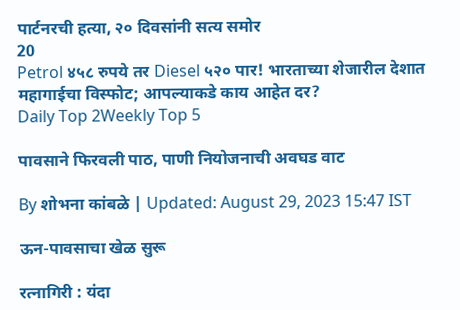पार्टनरची हत्या, २० दिवसांनी सत्य समोर
20
Petrol ४५८ रुपये तर Diesel ५२० पार! भारताच्या शेजारील देशात महागाईचा विस्फोट; आपल्याकडे काय आहेत दर?
Daily Top 2Weekly Top 5

पावसाने फिरवली पाठ, पाणी नियोजनाची अवघड वाट

By शोभना कांबळे | Updated: August 29, 2023 15:47 IST

ऊन-पावसाचा खेळ सुरू

रत्नागिरी : यंदा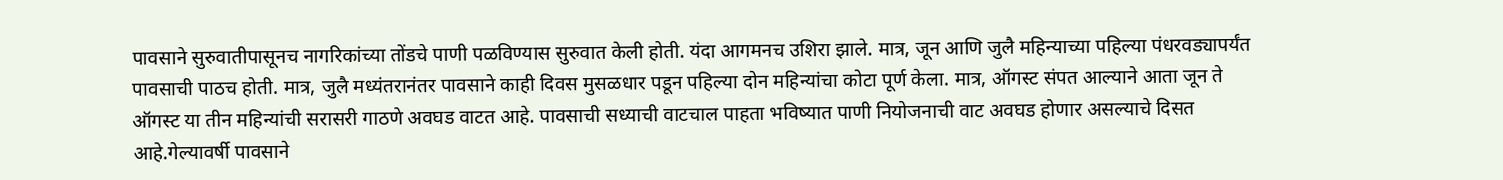पावसाने सुरुवातीपासूनच नागरिकांच्या तोंडचे पाणी पळविण्यास सुरुवात केली होती. यंदा आगमनच उशिरा झाले. मात्र, जून आणि जुलै महिन्याच्या पहिल्या पंधरवड्यापर्यंत पावसाची पाठच होती. मात्र, जुलै मध्यंतरानंतर पावसाने काही दिवस मुसळधार पडून पहिल्या दोन महिन्यांचा कोटा पूर्ण केला. मात्र, ऑगस्ट संपत आल्याने आता जून ते ऑगस्ट या तीन महिन्यांची सरासरी गाठणे अवघड वाटत आहे. पावसाची सध्याची वाटचाल पाहता भविष्यात पाणी नियोजनाची वाट अवघड होणार असल्याचे दिसत आहे.गेल्यावर्षी पावसाने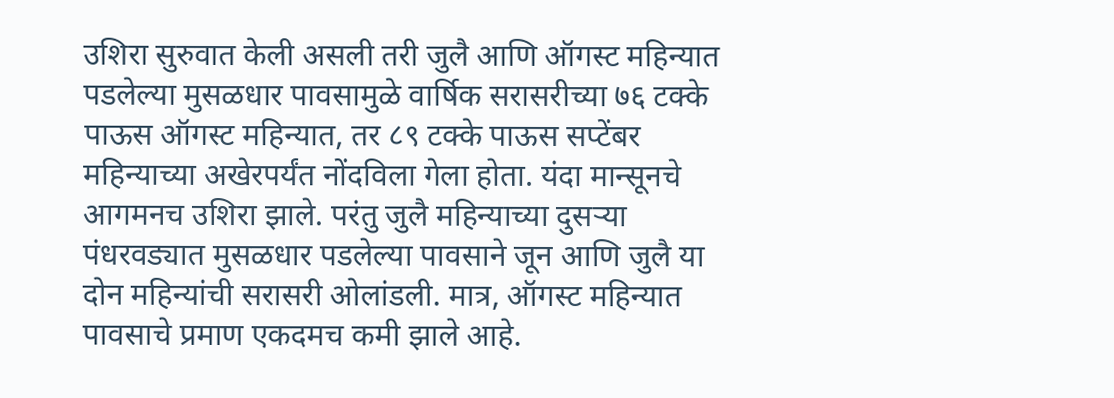उशिरा सुरुवात केली असली तरी जुलै आणि ऑगस्ट महिन्यात पडलेल्या मुसळधार पावसामुळे वार्षिक सरासरीच्या ७६ टक्के पाऊस ऑगस्ट महिन्यात, तर ८९ टक्के पाऊस सप्टेंबर महिन्याच्या अखेरपर्यंत नोंदविला गेला होता. यंदा मान्सूनचे आगमनच उशिरा झाले. परंतु जुलै महिन्याच्या दुसऱ्या पंधरवड्यात मुसळधार पडलेल्या पावसाने जून आणि जुलै या दोन महिन्यांची सरासरी ओलांडली. मात्र, ऑगस्ट महिन्यात पावसाचे प्रमाण एकदमच कमी झाले आहे.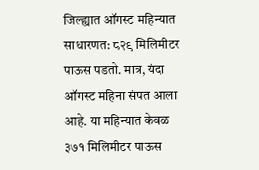जिल्ह्यात ऑगस्ट महिन्यात साधारणत: ८२९ मिलिमीटर पाऊस पडतो. मात्र, यंदा ऑगस्ट महिना संपत आला आहे. या महिन्यात केवळ ३७१ मिलिमीटर पाऊस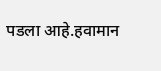पडला आहे.हवामान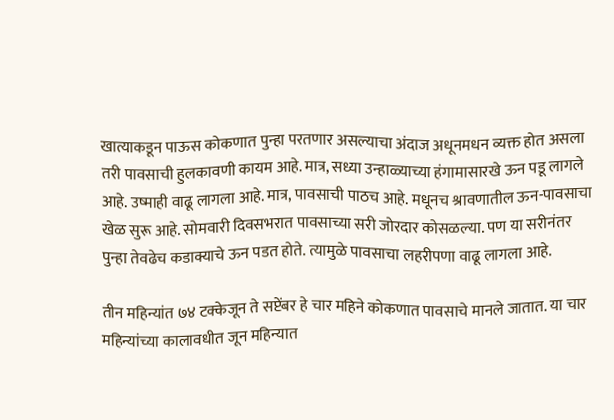खात्याकडून पाऊस कोकणात पुन्हा परतणार असल्याचा अंदाज अधूनमधन व्यक्त होत असला तरी पावसाची हुलकावणी कायम आहे. मात्र, सध्या उन्हाळ्याच्या हंगामासारखे ऊन पडू लागले आहे. उष्माही वाढू लागला आहे. मात्र, पावसाची पाठच आहे. मधूनच श्रावणातील ऊन-पावसाचा खेळ सुरू आहे. सोमवारी दिवसभरात पावसाच्या सरी जोरदार कोसळल्या. पण या सरीनंतर पुन्हा तेवढेच कडाक्याचे ऊन पडत होते. त्यामुळे पावसाचा लहरीपणा वाढू लागला आहे.

तीन महिन्यांत ७४ टक्केजून ते सप्टेंबर हे चार महिने कोकणात पावसाचे मानले जातात. या चार महिन्यांच्या कालावधीत जून महिन्यात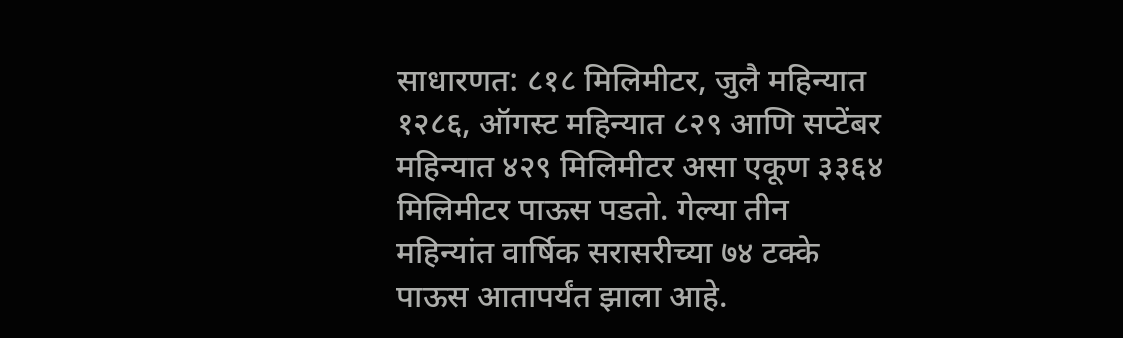साधारणत: ८१८ मिलिमीटर, जुलै महिन्यात १२८६, ऑगस्ट महिन्यात ८२९ आणि सप्टेंबर महिन्यात ४२९ मिलिमीटर असा एकूण ३३६४ मिलिमीटर पाऊस पडतो. गेल्या तीन महिन्यांत वार्षिक सरासरीच्या ७४ टक्के पाऊस आतापर्यंत झाला आहे.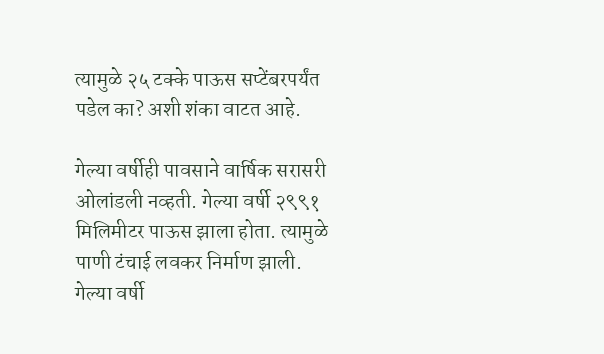त्यामुळे २५ टक्के पाऊस सप्टेंबरपर्यंत पडेल का? अशी शंका वाटत आहे.

गेल्या वर्षीही पावसाने वार्षिक सरासरी ओलांडली नव्हती. गेल्या वर्षी २९९१ मिलिमीटर पाऊस झाला होता. त्यामुळे पाणी टंचाई लवकर निर्माण झाली. गेल्या वर्षी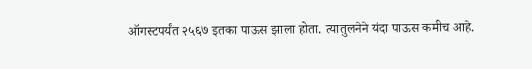ऑगस्टपर्यंत २५६७ इतका पाऊस झाला होता. त्यातुलनेने यंदा पाऊस कमीच आहे.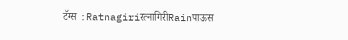टॅग्स :Ratnagiriरत्नागिरीRainपाऊस